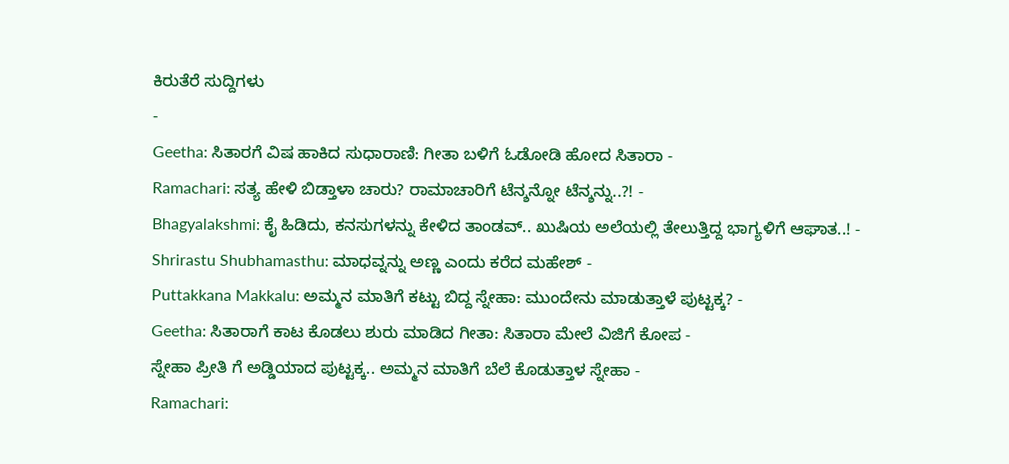ಕಿರುತೆರೆ ಸುದ್ದಿಗಳು
-
Geetha: ಸಿತಾರಗೆ ವಿಷ ಹಾಕಿದ ಸುಧಾರಾಣಿ: ಗೀತಾ ಬಳಿಗೆ ಓಡೋಡಿ ಹೋದ ಸಿತಾರಾ -
Ramachari: ಸತ್ಯ ಹೇಳಿ ಬಿಡ್ತಾಳಾ ಚಾರು? ರಾಮಾಚಾರಿಗೆ ಟೆನ್ಶನ್ನೋ ಟೆನ್ಶನ್ನು..?! -
Bhagyalakshmi: ಕೈ ಹಿಡಿದು, ಕನಸುಗಳನ್ನು ಕೇಳಿದ ತಾಂಡವ್.. ಖುಷಿಯ ಅಲೆಯಲ್ಲಿ ತೇಲುತ್ತಿದ್ದ ಭಾಗ್ಯಳಿಗೆ ಆಘಾತ..! -
Shrirastu Shubhamasthu: ಮಾಧವ್ನನ್ನು ಅಣ್ಣ ಎಂದು ಕರೆದ ಮಹೇಶ್ -
Puttakkana Makkalu: ಅಮ್ಮನ ಮಾತಿಗೆ ಕಟ್ಟು ಬಿದ್ದ ಸ್ನೇಹಾ: ಮುಂದೇನು ಮಾಡುತ್ತಾಳೆ ಪುಟ್ಟಕ್ಕ? -
Geetha: ಸಿತಾರಾಗೆ ಕಾಟ ಕೊಡಲು ಶುರು ಮಾಡಿದ ಗೀತಾ: ಸಿತಾರಾ ಮೇಲೆ ವಿಜಿಗೆ ಕೋಪ -
ಸ್ನೇಹಾ ಪ್ರೀತಿ ಗೆ ಅಡ್ಡಿಯಾದ ಪುಟ್ಟಕ್ಕ.. ಅಮ್ಮನ ಮಾತಿಗೆ ಬೆಲೆ ಕೊಡುತ್ತಾಳ ಸ್ನೇಹಾ -
Ramachari: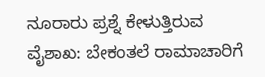ನೂರಾರು ಪ್ರಶ್ನೆ ಕೇಳುತ್ತಿರುವ ವೈಶಾಖ: ಬೇಕಂತಲೆ ರಾಮಾಚಾರಿಗೆ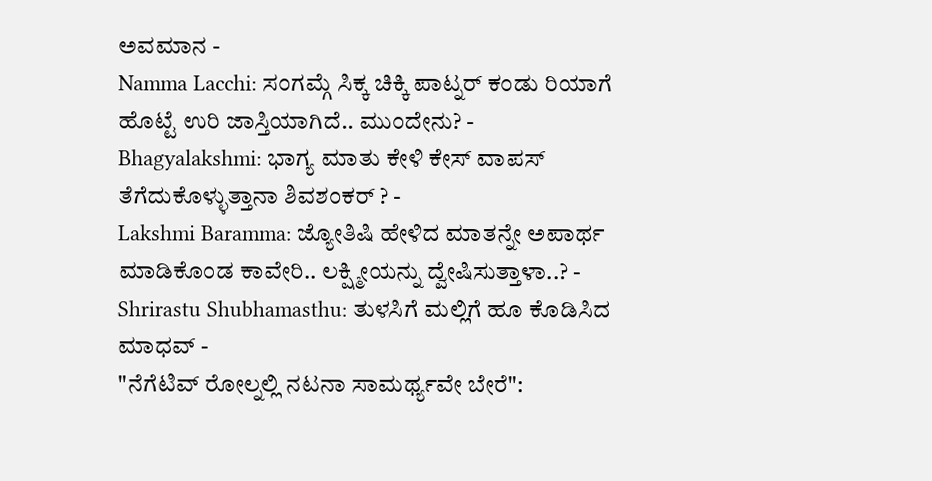ಅವಮಾನ -
Namma Lacchi: ಸಂಗಮ್ಗೆ ಸಿಕ್ಕ ಚಿಕ್ಕಿ ಪಾಟ್ನರ್ ಕಂಡು ರಿಯಾಗೆ ಹೊಟ್ಟೆ ಉರಿ ಜಾಸ್ತಿಯಾಗಿದೆ.. ಮುಂದೇನು? -
Bhagyalakshmi: ಭಾಗ್ಯ ಮಾತು ಕೇಳಿ ಕೇಸ್ ವಾಪಸ್ ತೆಗೆದುಕೊಳ್ಳುತ್ತಾನಾ ಶಿವಶಂಕರ್ ? -
Lakshmi Baramma: ಜ್ಯೋತಿಷಿ ಹೇಳಿದ ಮಾತನ್ನೇ ಅಪಾರ್ಥ ಮಾಡಿಕೊಂಡ ಕಾವೇರಿ.. ಲಕ್ಷ್ಮೀಯನ್ನು ದ್ವೇಷಿಸುತ್ತಾಳಾ..? -
Shrirastu Shubhamasthu: ತುಳಸಿಗೆ ಮಲ್ಲಿಗೆ ಹೂ ಕೊಡಿಸಿದ ಮಾಧವ್ -
"ನೆಗೆಟಿವ್ ರೋಲ್ನಲ್ಲಿ ನಟನಾ ಸಾಮರ್ಥ್ಯವೇ ಬೇರೆ":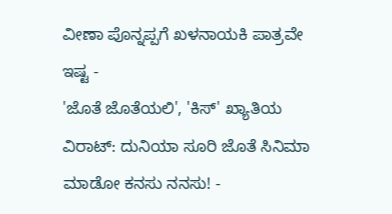ವೀಣಾ ಪೊನ್ನಪ್ಪಗೆ ಖಳನಾಯಕಿ ಪಾತ್ರವೇ ಇಷ್ಟ -
'ಜೊತೆ ಜೊತೆಯಲಿ', 'ಕಿಸ್' ಖ್ಯಾತಿಯ ವಿರಾಟ್: ದುನಿಯಾ ಸೂರಿ ಜೊತೆ ಸಿನಿಮಾ ಮಾಡೋ ಕನಸು ನನಸು! -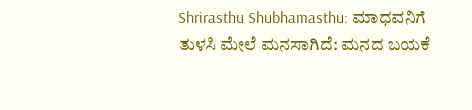Shrirasthu Shubhamasthu: ಮಾಧವನಿಗೆ ತುಳಸಿ ಮೇಲೆ ಮನಸಾಗಿದೆ: ಮನದ ಬಯಕೆ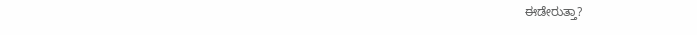ಈಡೇರುತ್ತಾ?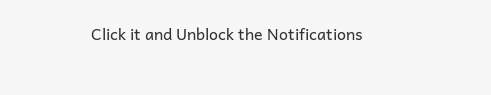Click it and Unblock the Notifications